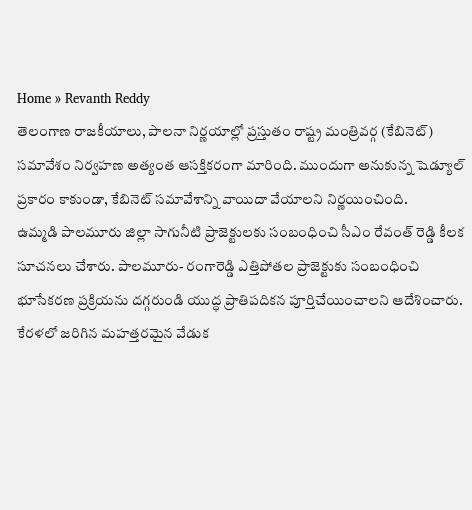Home » Revanth Reddy
తెలంగాణ రాజకీయాలు, పాలనా నిర్ణయాల్లో ప్రస్తుతం రాష్ట్ర మంత్రివర్గ (కేబినెట్) సమావేశం నిర్వహణ అత్యంత ఆసక్తికరంగా మారింది. ముందుగా అనుకున్న షెడ్యూల్ ప్రకారం కాకుండా, కేబినెట్ సమావేశాన్ని వాయిదా వేయాలని నిర్ణయించింది.
ఉమ్మడి పాలమూరు జిల్లా సాగునీటి ప్రాజెక్టులకు సంబంధించి సీఎం రేవంత్ రెడ్డి కీలక సూచనలు చేశారు. పాలమూరు- రంగారెడ్డి ఎత్తిపోతల ప్రాజెక్టుకు సంబంధించి భూసేకరణ ప్రక్రియను దగ్గరుండి యుద్ధ ప్రాతిపదికన పూర్తిచేయించాలని ఆదేశించారు.
కేరళలో జరిగిన మహత్తరమైన వేడుక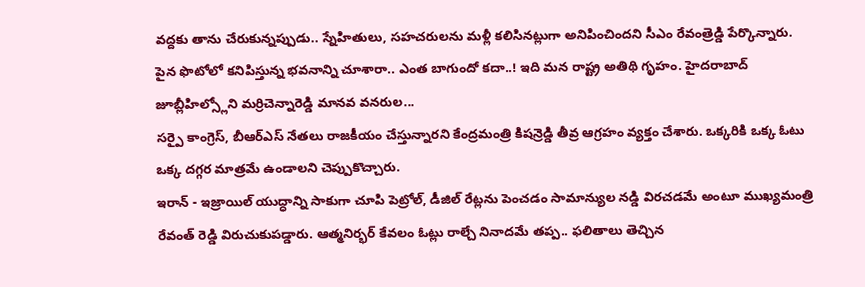వద్దకు తాను చేరుకున్నప్పుడు.. స్నేహితులు, సహచరులను మళ్లీ కలిసినట్లుగా అనిపించిందని సీఎం రేవంత్రెడ్డి పేర్కొన్నారు.
పైన ఫొటోలో కనిపిస్తున్న భవనాన్ని చూశారా.. ఎంత బాగుందో కదా..! ఇది మన రాష్ట్ర అతిథి గృహం. హైదరాబాద్ జూబ్లీహిల్స్లోని మర్రిచెన్నారెడ్డి మానవ వనరుల...
సర్పై కాంగ్రెస్, బీఆర్ఎస్ నేతలు రాజకీయం చేస్తున్నారని కేంద్రమంత్రి కిషన్రెడ్డి తీవ్ర ఆగ్రహం వ్యక్తం చేశారు. ఒక్కరికి ఒక్క ఓటు ఒక్క దగ్గర మాత్రమే ఉండాలని చెప్పుకొచ్చారు.
ఇరాన్ - ఇజ్రాయిల్ యుద్ధాన్ని సాకుగా చూపి పెట్రోల్, డీజిల్ రేట్లను పెంచడం సామాన్యుల నడ్డి విరచడమే అంటూ ముఖ్యమంత్రి రేవంత్ రెడ్డి విరుచుకుపడ్డారు. ఆత్మనిర్భర్ కేవలం ఓట్లు రాల్చే నినాదమే తప్ప.. ఫలితాలు తెచ్చిన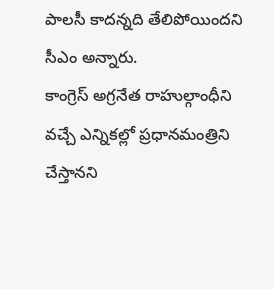పాలసీ కాదన్నది తేలిపోయిందని సీఎం అన్నారు.
కాంగ్రెస్ అగ్రనేత రాహుల్గాంధీని వచ్చే ఎన్నికల్లో ప్రధానమంత్రిని చేస్తానని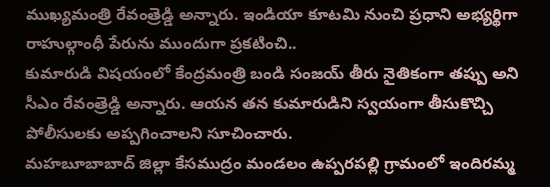ముఖ్యమంత్రి రేవంత్రెడ్డి అన్నారు. ఇండియా కూటమి నుంచి ప్రధాని అభ్యర్థిగా రాహుల్గాంధీ పేరును ముందుగా ప్రకటించి..
కుమారుడి విషయంలో కేంద్రమంత్రి బండి సంజయ్ తీరు నైతికంగా తప్పు అని సీఎం రేవంత్రెడ్డి అన్నారు. ఆయన తన కుమారుడిని స్వయంగా తీసుకొచ్చి పోలీసులకు అప్పగించాలని సూచించారు.
మహబూబాబాద్ జిల్లా కేసముద్రం మండలం ఉప్పరపల్లి గ్రామంలో ఇందిరమ్మ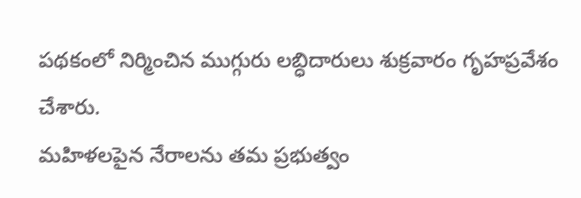పథకంలో నిర్మించిన ముగ్గురు లబ్ధిదారులు శుక్రవారం గృహప్రవేశం చేశారు.
మహిళలపైన నేరాలను తమ ప్రభుత్వం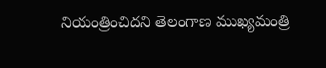నియంత్రించిదని తెలంగాణ ముఖ్యమంత్రి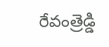రేవంత్రెడ్డి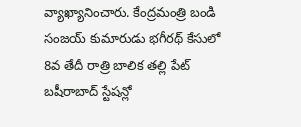వ్యాఖ్యానించారు. కేంద్రమంత్రి బండి సంజయ్ కుమారుడు భగీరథ్ కేసులో 8వ తేదీ రాత్రి బాలిక తల్లి పేట్ బషీరాబాద్ స్టేషన్లో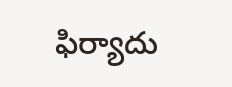ఫిర్యాదు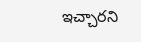ఇచ్చారని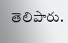తెలిపారు.